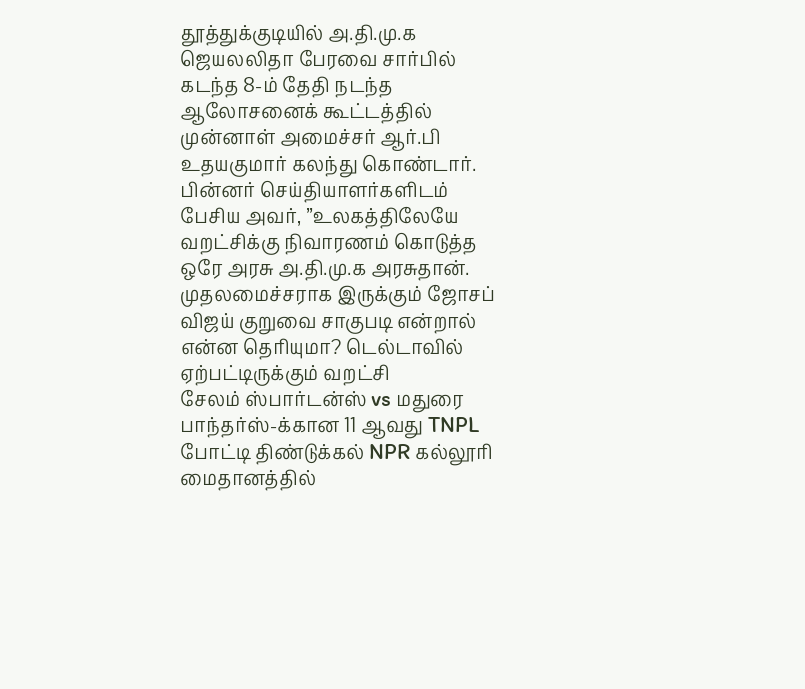தூத்துக்குடியில் அ.தி.மு.க ஜெயலலிதா பேரவை சார்பில் கடந்த 8-ம் தேதி நடந்த ஆலோசனைக் கூட்டத்தில் முன்னாள் அமைச்சர் ஆர்.பி உதயகுமார் கலந்து கொண்டார்.
பின்னர் செய்தியாளர்களிடம் பேசிய அவர், ”உலகத்திலேயே வறட்சிக்கு நிவாரணம் கொடுத்த ஒரே அரசு அ.தி.மு.க அரசுதான். முதலமைச்சராக இருக்கும் ஜோசப் விஜய் குறுவை சாகுபடி என்றால் என்ன தெரியுமா? டெல்டாவில் ஏற்பட்டிருக்கும் வறட்சி
சேலம் ஸ்பார்டன்ஸ் vs மதுரை பாந்தர்ஸ்-க்கான 11 ஆவது TNPL போட்டி திண்டுக்கல் NPR கல்லூரி மைதானத்தில்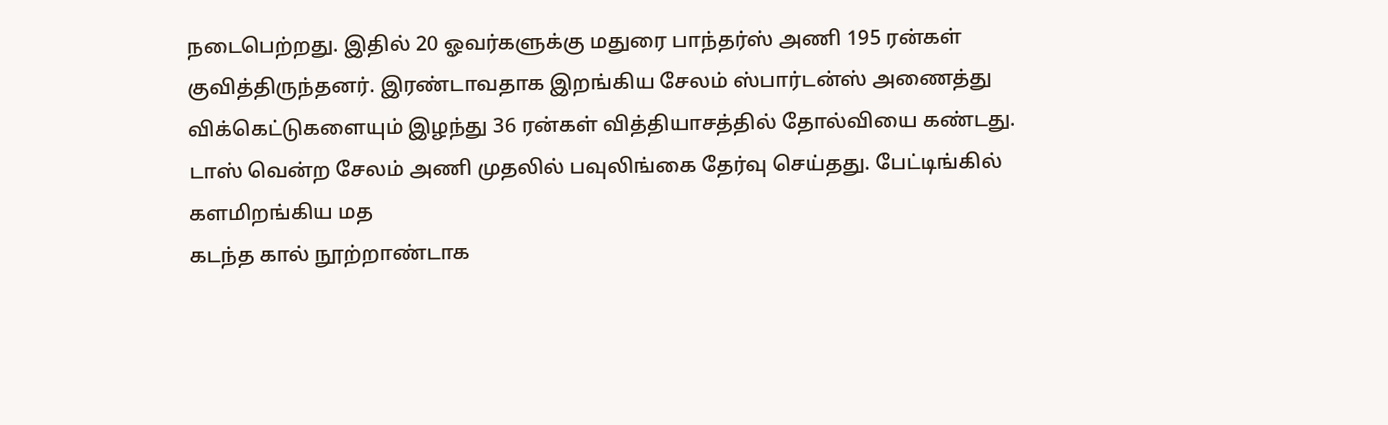நடைபெற்றது. இதில் 20 ஓவர்களுக்கு மதுரை பாந்தர்ஸ் அணி 195 ரன்கள் குவித்திருந்தனர். இரண்டாவதாக இறங்கிய சேலம் ஸ்பார்டன்ஸ் அணைத்து விக்கெட்டுகளையும் இழந்து 36 ரன்கள் வித்தியாசத்தில் தோல்வியை கண்டது.
டாஸ் வென்ற சேலம் அணி முதலில் பவுலிங்கை தேர்வு செய்தது. பேட்டிங்கில் களமிறங்கிய மத
கடந்த கால் நூற்றாண்டாக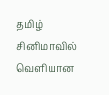தமிழ் சினிமாவில் வெளியான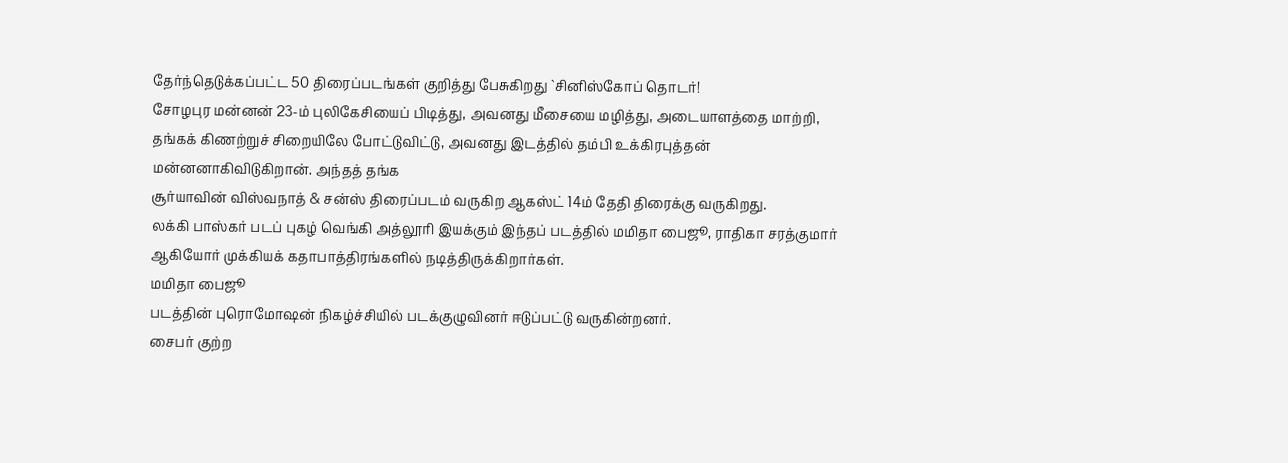தேர்ந்தெடுக்கப்பட்ட 50 திரைப்படங்கள் குறித்து பேசுகிறது `சினிஸ்கோப் தொடர்!
சோழபுர மன்னன் 23-ம் புலிகேசியைப் பிடித்து, அவனது மீசையை மழித்து, அடையாளத்தை மாற்றி, தங்கக் கிணற்றுச் சிறையிலே போட்டுவிட்டு, அவனது இடத்தில் தம்பி உக்கிரபுத்தன் மன்னனாகிவிடுகிறான். அந்தத் தங்க
சூர்யாவின் விஸ்வநாத் & சன்ஸ் திரைப்படம் வருகிற ஆகஸ்ட் 14ம் தேதி திரைக்கு வருகிறது.
லக்கி பாஸ்கர் படப் புகழ் வெங்கி அத்லூரி இயக்கும் இந்தப் படத்தில் மமிதா பைஜூ, ராதிகா சரத்குமார் ஆகியோர் முக்கியக் கதாபாத்திரங்களில் நடித்திருக்கிறார்கள்.
மமிதா பைஜூ
படத்தின் புரொமோஷன் நிகழ்ச்சியில் படக்குழுவினர் ஈடுப்பட்டு வருகின்றனர்.
சைபர் குற்ற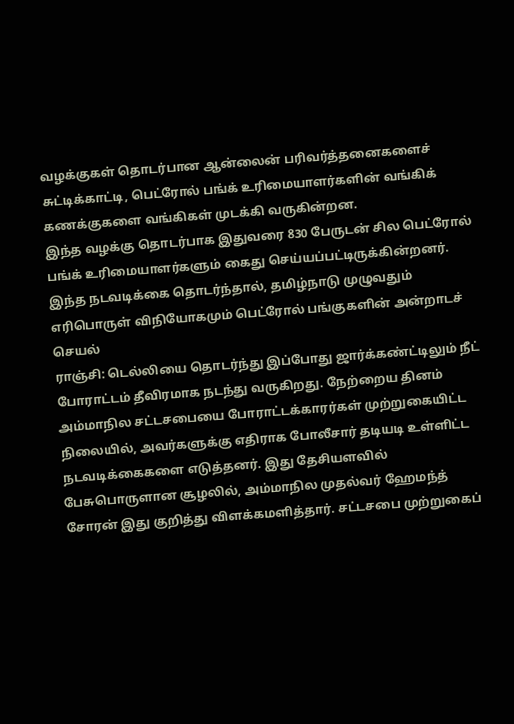வழக்குகள் தொடர்பான ஆன்லைன் பரிவர்த்தனைகளைச் சுட்டிக்காட்டி, பெட்ரோல் பங்க் உரிமையாளர்களின் வங்கிக் கணக்குகளை வங்கிகள் முடக்கி வருகின்றன.
இந்த வழக்கு தொடர்பாக இதுவரை 830 பேருடன் சில பெட்ரோல் பங்க் உரிமையாளர்களும் கைது செய்யப்பட்டிருக்கின்றனர். இந்த நடவடிக்கை தொடர்ந்தால், தமிழ்நாடு முழுவதும் எரிபொருள் விநியோகமும் பெட்ரோல் பங்குகளின் அன்றாடச் செயல்
ராஞ்சி: டெல்லியை தொடர்ந்து இப்போது ஜார்க்கண்ட்டிலும் நீட் போராட்டம் தீவிரமாக நடந்து வருகிறது. நேற்றைய தினம் அம்மாநில சட்டசபையை போராட்டக்காரர்கள் முற்றுகையிட்ட நிலையில், அவர்களுக்கு எதிராக போலீசார் தடியடி உள்ளிட்ட நடவடிக்கைகளை எடுத்தனர். இது தேசியளவில் பேசுபொருளான சூழலில், அம்மாநில முதல்வர் ஹேமந்த் சோரன் இது குறித்து விளக்கமளித்தார். சட்டசபை முற்றுகைப்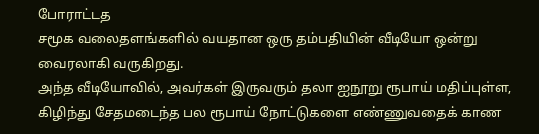போராட்டத
சமூக வலைதளங்களில் வயதான ஒரு தம்பதியின் வீடியோ ஒன்று வைரலாகி வருகிறது.
அந்த வீடியோவில், அவர்கள் இருவரும் தலா ஐநூறு ரூபாய் மதிப்புள்ள, கிழிந்து சேதமடைந்த பல ரூபாய் நோட்டுகளை எண்ணுவதைக் காண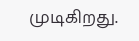முடிகிறது.